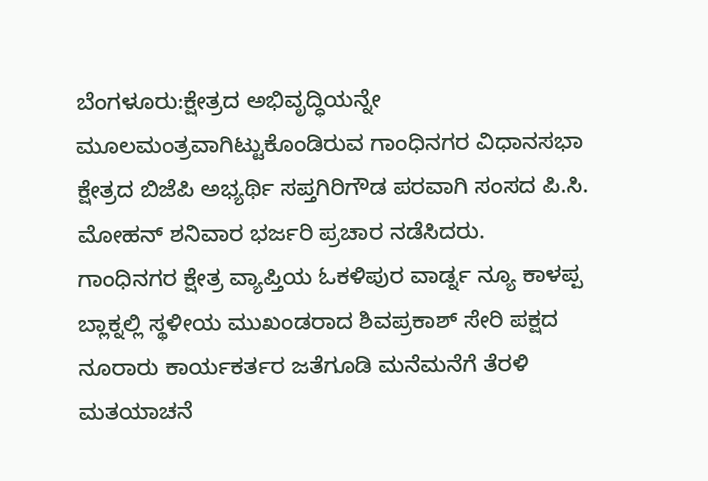ಬೆಂಗಳೂರು:ಕ್ಷೇತ್ರದ ಅಭಿವೃದ್ಧಿಯನ್ನೇ ಮೂಲಮಂತ್ರವಾಗಿಟ್ಟುಕೊಂಡಿರುವ ಗಾಂಧಿನಗರ ವಿಧಾನಸಭಾ ಕ್ಷೇತ್ರದ ಬಿಜೆಪಿ ಅಭ್ಯರ್ಥಿ ಸಪ್ತಗಿರಿಗೌಡ ಪರವಾಗಿ ಸಂಸದ ಪಿ.ಸಿ. ಮೋಹನ್ ಶನಿವಾರ ಭರ್ಜರಿ ಪ್ರಚಾರ ನಡೆಸಿದರು.
ಗಾಂಧಿನಗರ ಕ್ಷೇತ್ರ ವ್ಯಾಪ್ತಿಯ ಓಕಳಿಪುರ ವಾರ್ಡ್ನ ನ್ಯೂ ಕಾಳಪ್ಪ ಬ್ಲಾಕ್ನಲ್ಲಿ ಸ್ಥಳೀಯ ಮುಖಂಡರಾದ ಶಿವಪ್ರಕಾಶ್ ಸೇರಿ ಪಕ್ಷದ ನೂರಾರು ಕಾರ್ಯಕರ್ತರ ಜತೆಗೂಡಿ ಮನೆಮನೆಗೆ ತೆರಳಿ ಮತಯಾಚನೆ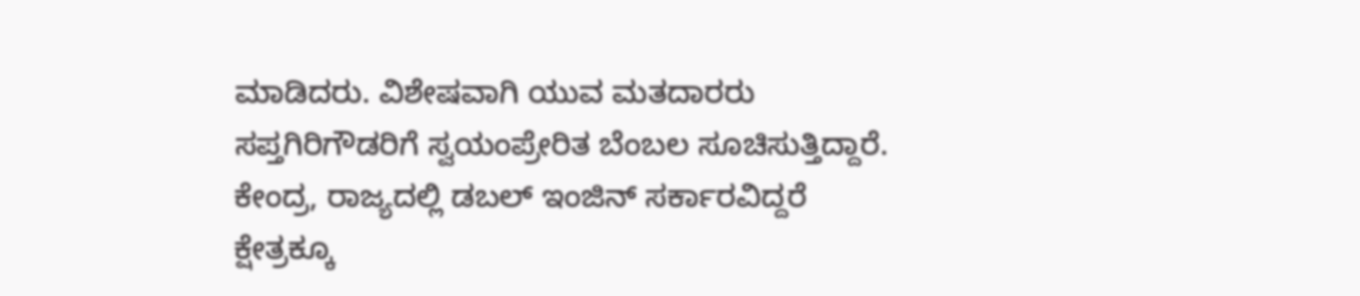ಮಾಡಿದರು. ವಿಶೇಷವಾಗಿ ಯುವ ಮತದಾರರು ಸಪ್ತಗಿರಿಗೌಡರಿಗೆ ಸ್ವಯಂಪ್ರೇರಿತ ಬೆಂಬಲ ಸೂಚಿಸುತ್ತಿದ್ದಾರೆ.
ಕೇಂದ್ರ, ರಾಜ್ಯದಲ್ಲಿ ಡಬಲ್ ಇಂಜಿನ್ ಸರ್ಕಾರವಿದ್ದರೆ ಕ್ಷೇತ್ರಕ್ಕೂ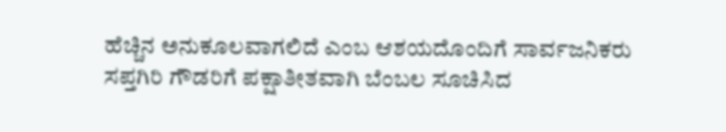ಹೆಚ್ಚಿನ ಅನುಕೂಲವಾಗಲಿದೆ ಎಂಬ ಆಶಯದೊಂದಿಗೆ ಸಾರ್ವಜನಿಕರು ಸಪ್ತಗಿರಿ ಗೌಡರಿಗೆ ಪಕ್ಷಾತೀತವಾಗಿ ಬೆಂಬಲ ಸೂಚಿಸಿದ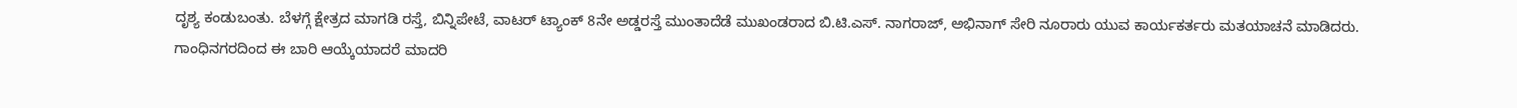ದೃಶ್ಯ ಕಂಡುಬಂತು. ಬೆಳಗ್ಗೆ ಕ್ಷೇತ್ರದ ಮಾಗಡಿ ರಸ್ತೆ, ಬಿನ್ನಿಪೇಟೆ, ವಾಟರ್ ಟ್ಯಾಂಕ್ 8ನೇ ಅಡ್ಡರಸ್ತೆ ಮುಂತಾದೆಡೆ ಮುಖಂಡರಾದ ಬಿ.ಟಿ.ಎಸ್. ನಾಗರಾಜ್, ಅಭಿನಾಗ್ ಸೇರಿ ನೂರಾರು ಯುವ ಕಾರ್ಯಕರ್ತರು ಮತಯಾಚನೆ ಮಾಡಿದರು.
ಗಾಂಧಿನಗರದಿಂದ ಈ ಬಾರಿ ಆಯ್ಕೆಯಾದರೆ ಮಾದರಿ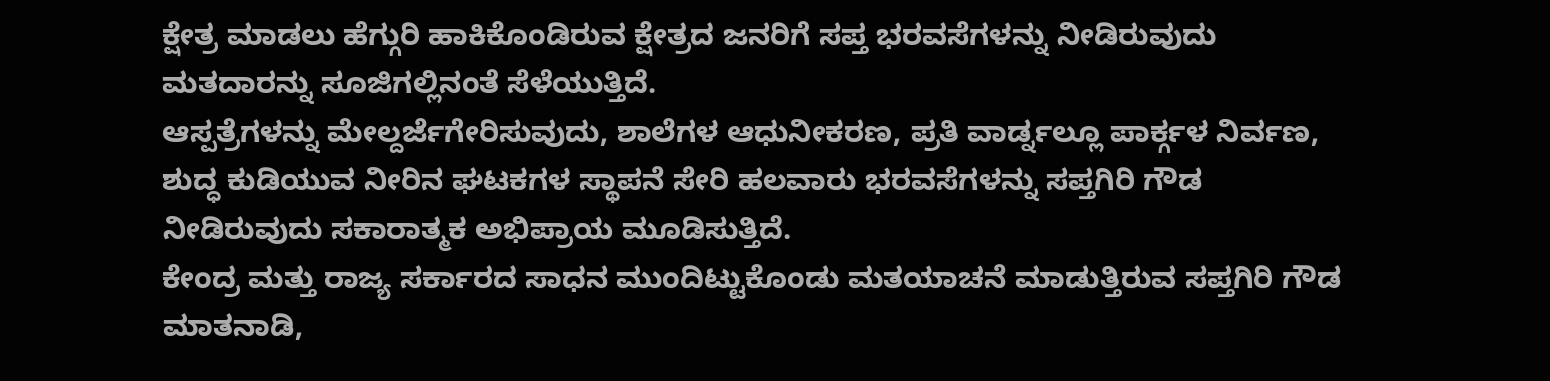ಕ್ಷೇತ್ರ ಮಾಡಲು ಹೆಗ್ಗುರಿ ಹಾಕಿಕೊಂಡಿರುವ ಕ್ಷೇತ್ರದ ಜನರಿಗೆ ಸಪ್ತ ಭರವಸೆಗಳನ್ನು ನೀಡಿರುವುದು ಮತದಾರನ್ನು ಸೂಜಿಗಲ್ಲಿನಂತೆ ಸೆಳೆಯುತ್ತಿದೆ.
ಆಸ್ಪತ್ರೆಗಳನ್ನು ಮೇಲ್ದರ್ಜೆಗೇರಿಸುವುದು, ಶಾಲೆಗಳ ಆಧುನೀಕರಣ, ಪ್ರತಿ ವಾರ್ಡ್ನಲ್ಲೂ ಪಾರ್ಕ್ಗಳ ನಿರ್ವಣ, ಶುದ್ಧ ಕುಡಿಯುವ ನೀರಿನ ಘಟಕಗಳ ಸ್ಥಾಪನೆ ಸೇರಿ ಹಲವಾರು ಭರವಸೆಗಳನ್ನು ಸಪ್ತಗಿರಿ ಗೌಡ ನೀಡಿರುವುದು ಸಕಾರಾತ್ಮಕ ಅಭಿಪ್ರಾಯ ಮೂಡಿಸುತ್ತಿದೆ.
ಕೇಂದ್ರ ಮತ್ತು ರಾಜ್ಯ ಸರ್ಕಾರದ ಸಾಧನ ಮುಂದಿಟ್ಟುಕೊಂಡು ಮತಯಾಚನೆ ಮಾಡುತ್ತಿರುವ ಸಪ್ತಗಿರಿ ಗೌಡ ಮಾತನಾಡಿ,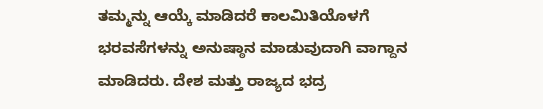ತಮ್ಮನ್ನು ಆಯ್ಕೆ ಮಾಡಿದರೆ ಕಾಲಮಿತಿಯೊಳಗೆ ಭರವಸೆಗಳನ್ನು ಅನುಷ್ಠಾನ ಮಾಡುವುದಾಗಿ ವಾಗ್ದಾನ ಮಾಡಿದರು. ದೇಶ ಮತ್ತು ರಾಜ್ಯದ ಭದ್ರ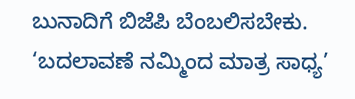ಬುನಾದಿಗೆ ಬಿಜೆಪಿ ಬೆಂಬಲಿಸಬೇಕು. ‘ಬದಲಾವಣೆ ನಮ್ಮಿಂದ ಮಾತ್ರ ಸಾಧ್ಯ’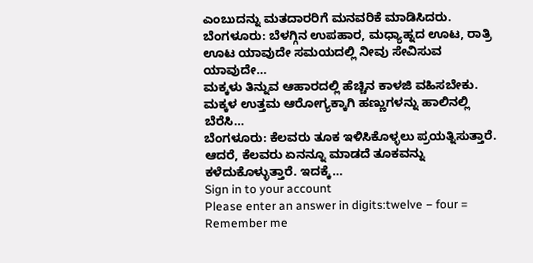ಎಂಬುದನ್ನು ಮತದಾರರಿಗೆ ಮನವರಿಕೆ ಮಾಡಿಸಿದರು.
ಬೆಂಗಳೂರು: ಬೆಳಗ್ಗಿನ ಉಪಹಾರ, ಮಧ್ಯಾಹ್ನದ ಊಟ, ರಾತ್ರಿ ಊಟ ಯಾವುದೇ ಸಮಯದಲ್ಲಿ ನೀವು ಸೇವಿಸುವ ಯಾವುದೇ…
ಮಕ್ಕಳು ತಿನ್ನುವ ಆಹಾರದಲ್ಲಿ ಹೆಚ್ಚಿನ ಕಾಳಜಿ ವಹಿಸಬೇಕು. ಮಕ್ಕಳ ಉತ್ತಮ ಆರೋಗ್ಯಕ್ಕಾಗಿ ಹಣ್ಣುಗಳನ್ನು ಹಾಲಿನಲ್ಲಿ ಬೆರೆಸಿ…
ಬೆಂಗಳೂರು: ಕೆಲವರು ತೂಕ ಇಳಿಸಿಕೊಳ್ಳಲು ಪ್ರಯತ್ನಿಸುತ್ತಾರೆ. ಆದರೆ, ಕೆಲವರು ಏನನ್ನೂ ಮಾಡದೆ ತೂಕವನ್ನು ಕಳೆದುಕೊಳ್ಳುತ್ತಾರೆ. ಇದಕ್ಕೆ…
Sign in to your account
Please enter an answer in digits:twelve − four =
Remember me